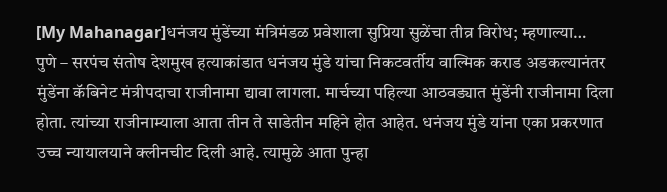[My Mahanagar]धनंजय मुंडेंच्या मंत्रिमंडळ प्रवेशाला सुप्रिया सुळेंचा तीव्र विरोध; म्हणाल्या…
पुणे – सरपंच संतोष देशमुख हत्याकांडात धनंजय मुंडे यांचा निकटवर्तीय वाल्मिक कराड अडकल्यानंतर मुंडेंना कॅबिनेट मंत्रीपदाचा राजीनामा द्यावा लागला. मार्चच्या पहिल्या आठवड्यात मुंडेंनी राजीनामा दिला होता. त्यांच्या राजीनाम्याला आता तीन ते साडेतीन महिने होत आहेत. धनंजय मुंडे यांना एका प्रकरणात उच्च न्यायालयाने क्लीनचीट दिली आहे. त्यामुळे आता पुन्हा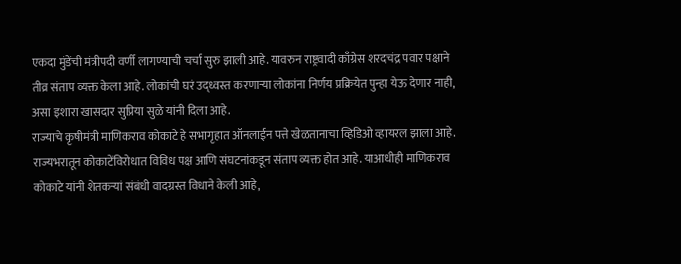एकदा मुंडेंची मंत्रीपदी वर्णी लागण्याची चर्चा सुरु झाली आहे. यावरुन राष्ट्रवादी काँग्रेस शरदचंद्र पवार पक्षाने तीव्र संताप व्यक्त केला आहे. लोकांची घरं उद्ध्वस्त करणाऱ्या लोकांना निर्णय प्रक्रियेत पुन्हा येऊ देणार नाही, असा इशारा खासदार सुप्रिया सुळे यांनी दिला आहे.
राज्याचे कृषीमंत्री माणिकराव कोकाटे हे सभागृहात ऑनलाईन पत्ते खेळतानाचा व्हिडिओ व्हायरल झाला आहे. राज्यभरातून कोकाटेंविरोधात विविध पक्ष आणि संघटनांकडून संताप व्यक्त होत आहे. याआधीही माणिकराव कोकाटे यांनी शेतकऱ्यां संबंधी वादग्रस्त विधाने केली आहे,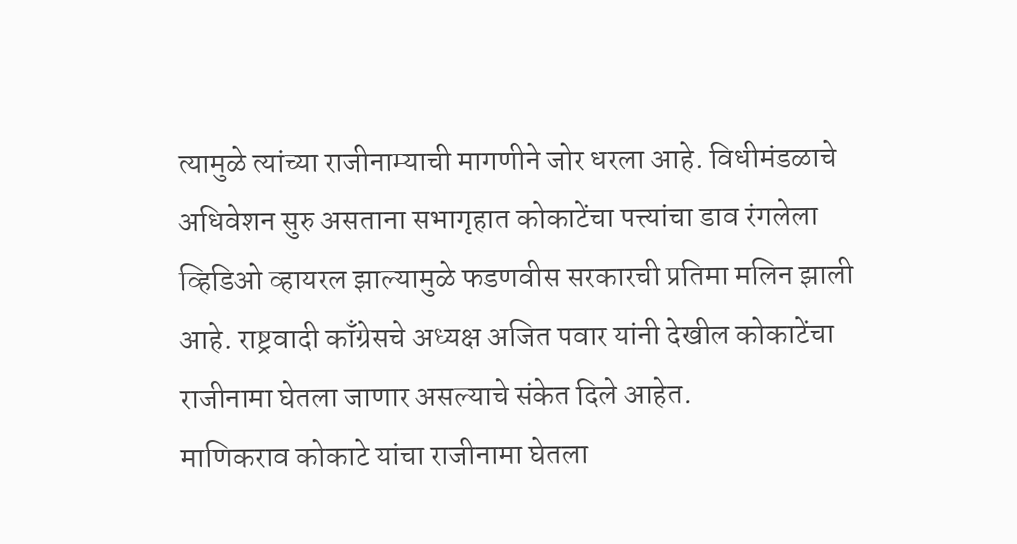त्यामुळे त्यांच्या राजीनाम्याची मागणीने जोर धरला आहे. विधीमंडळाचे अधिवेशन सुरु असताना सभागृहात कोकाटेंचा पत्त्यांचा डाव रंगलेला व्हिडिओ व्हायरल झाल्यामुळे फडणवीस सरकारची प्रतिमा मलिन झाली आहे. राष्ट्रवादी काँग्रेसचे अध्यक्ष अजित पवार यांनी देखील कोकाटेंचा राजीनामा घेतला जाणार असल्याचे संकेत दिले आहेत.
माणिकराव कोकाटे यांचा राजीनामा घेतला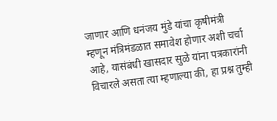जाणार आणि धनंजय मुंडे यांचा कृषीमंत्री म्हणून मंत्रिमंडळात समावेश होणार अशी चर्चा आहे, यासंबंधी खासदार सुळे यांना पत्रकारांनी विचारले असता त्या म्हणाल्या की, हा प्रश्न तुम्ही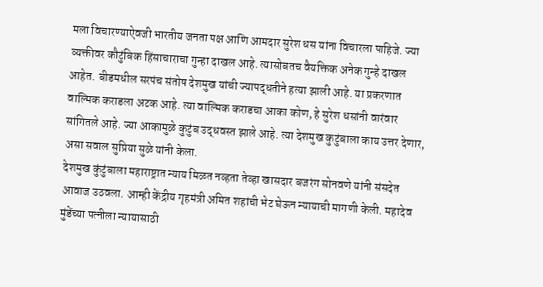मला विचारण्याऐवजी भारतीय जनता पक्ष आणि आमदार सुरेश धस यांना विचारला पाहिजे. ज्या व्यक्तीवर कौटुंबिक हिंसाचाराचा गुन्हा दाखल आहे. त्यासोबतच वैयक्तिक अनेक गुन्हे दाखल आहेत. बीडमधील सरपंच संतोष देशमुख यांची ज्यापद्धतीने हत्या झाली आहे. या प्रकरणात वाल्मिक कराडला अटक आहे. त्या वाल्मिक कराडचा आका कोण, हे सुरेश धसांनी वारंवार सांगितले आहे. ज्या आकामुळे कुटुंब उद्धवस्त झाले आहे. त्या देशमुख कुटुंबाला काय उत्तर देणार, असा सवाल सुप्रिया सुळे यांनी केला.
देशमुख कुंटुंबाला महाराष्ट्रात न्याय मिळत नव्हता तेव्हा खासदार बजरंग सोनवणे यांनी संसदेत आवाज उठवला. आम्ही केंद्रीय गृहमंत्री अमित शहांची भेट घेऊन न्यायाची मागणी केली. महादेव मुंडेंच्या पत्नीला न्यायासाठी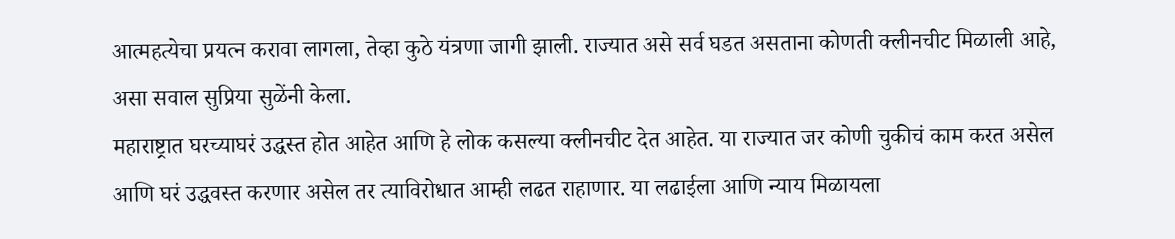आत्महत्येचा प्रयत्न करावा लागला, तेव्हा कुठे यंत्रणा जागी झाली. राज्यात असे सर्व घडत असताना कोणती क्लीनचीट मिळाली आहे, असा सवाल सुप्रिया सुळेंनी केला.
महाराष्ट्रात घरच्याघरं उद्धस्त होत आहेत आणि हे लोक कसल्या क्लीनचीट देत आहेत. या राज्यात जर कोणी चुकीचं काम करत असेल आणि घरं उद्धवस्त करणार असेल तर त्याविरोधात आम्ही लढत राहाणार. या लढाईला आणि न्याय मिळायला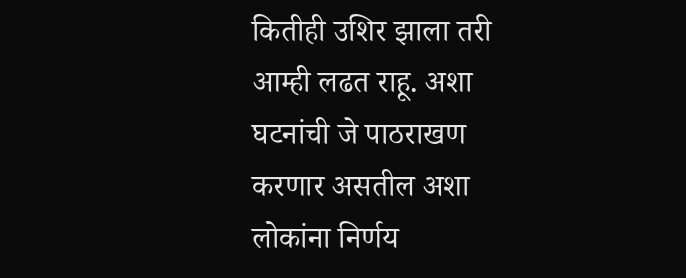कितीही उशिर झाला तरी आम्ही लढत राहू. अशा घटनांची जे पाठराखण करणार असतील अशा लोकांना निर्णय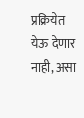प्रक्रियेत येऊ देणार नाही, असा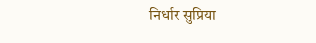निर्धार सुप्रिया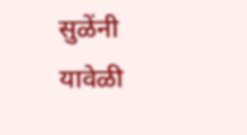सुळेंनी यावेळी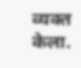व्यक्त केला.